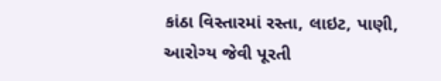કાંઠા વિસ્તારમાં રસ્તા, લાઇટ, પાણી, આરોગ્ય જેવી પૂરતી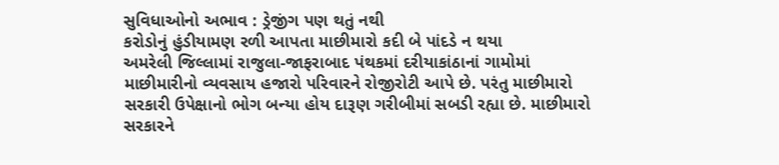સુવિધાઓનો અભાવ : ડ્રેજીંગ પણ થતું નથી
કરોડોનું હુંડીયામણ રળી આપતા માછીમારો કદી બે પાંદડે ન થયા
અમરેલી જિલ્લામાં રાજુલા-જાફરાબાદ પંથકમાં દરીયાકાંઠાનાં ગામોમાં માછીમારીનો વ્યવસાય હજારો પરિવારને રોજીરોટી આપે છે. પરંતુ માછીમારો સરકારી ઉપેક્ષાનો ભોગ બન્યા હોય દારૂણ ગરીબીમાં સબડી રહ્યા છે. માછીમારો સરકારને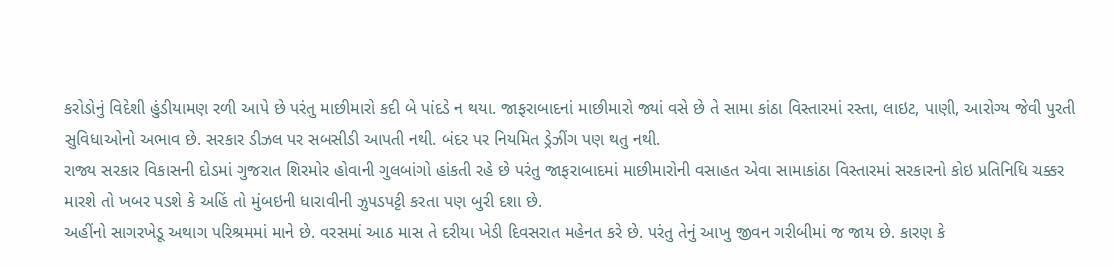કરોડોનું વિદેશી હુંડીયામણ રળી આપે છે પરંતુ માછીમારો કદી બે પાંદડે ન થયા. જાફરાબાદનાં માછીમારો જ્યાં વસે છે તે સામા કાંઠા વિસ્તારમાં રસ્તા, લાઇટ, પાણી, આરોગ્ય જેવી પુરતી સુવિધાઓનો અભાવ છે. સરકાર ડીઝલ પર સબસીડી આપતી નથી. બંદર પર નિયમિત ડ્રેઝીંગ પણ થતુ નથી.
રાજ્ય સરકાર વિકાસની દોડમાં ગુજરાત શિરમોર હોવાની ગુલબાંગો હાંકતી રહે છે પરંતુ જાફરાબાદમાં માછીમારોની વસાહત એવા સામાકાંઠા વિસ્તારમાં સરકારનો કોઇ પ્રતિનિધિ ચક્કર મારશે તો ખબર પડશે કે અહિં તો મુંબઇની ધારાવીની ઝુપડપટ્ટી કરતા પણ બુરી દશા છે.
અહીંનો સાગરખેડૂ અથાગ પરિશ્રમમાં માને છે. વરસમાં આઠ માસ તે દરીયા ખેડી દિવસરાત મહેનત કરે છે. પરંતુ તેનું આખુ જીવન ગરીબીમાં જ જાય છે. કારણ કે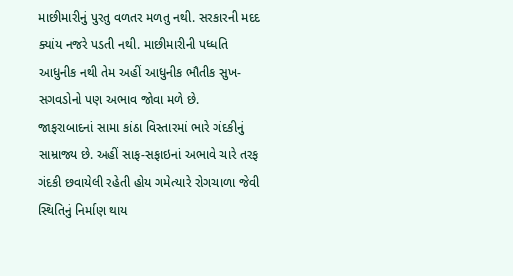માછીમારીનું પુરતુ વળતર મળતુ નથી. સરકારની મદદ ક્યાંય નજરે પડતી નથી. માછીમારીની પધ્ધતિ આધુનીક નથી તેમ અહીં આધુનીક ભૌતીક સુખ-સગવડોનો પણ અભાવ જોવા મળે છે.
જાફરાબાદનાં સામા કાંઠા વિસ્તારમાં ભારે ગંદકીનું સામ્રાજ્ય છે. અહીં સાફ-સફાઇનાં અભાવે ચારે તરફ ગંદકી છવાયેલી રહેતી હોય ગમેત્યારે રોગચાળા જેવી સ્થિતિનું નિર્માણ થાય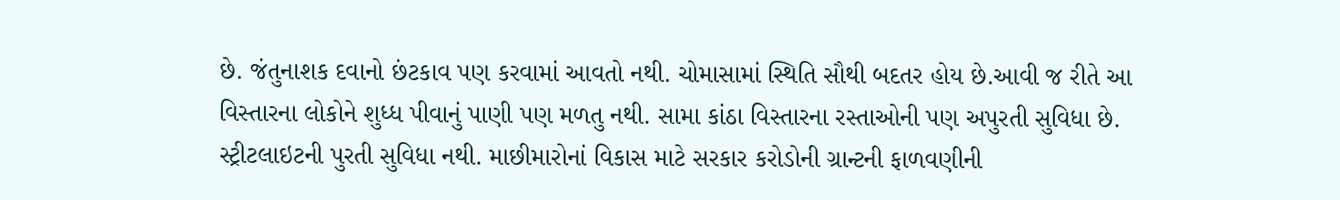છે. જંતુનાશક દવાનો છંટકાવ પણ કરવામાં આવતો નથી. ચોમાસામાં સ્થિતિ સૌથી બદતર હોય છે.આવી જ રીતે આ વિસ્તારના લોકોને શુધ્ધ પીવાનું પાણી પણ મળતુ નથી. સામા કાંઠા વિસ્તારના રસ્તાઓની પણ અપુરતી સુવિધા છે. સ્ટ્રીટલાઇટની પુરતી સુવિધા નથી. માછીમારોનાં વિકાસ માટે સરકાર કરોડોની ગ્રાન્ટની ફાળવણીની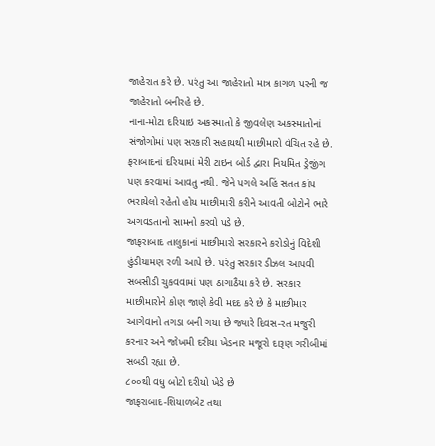જાહેરાત કરે છે. પરંતુ આ જાહેરાતો માત્ર કાગળ પરની જ જાહેરાતો બનીરહે છે.
નાના-મોટા દરિયાઇ અકસ્માતો કે જીવલેણ અકસ્માતોનાં સંજોગોમાં પણ સરકારી સહાયથી માછીમારો વંચિત રહે છે. ફરાબાદનાં દરિયામાં મેરી ટાઇન બોર્ડ દ્વારા નિયમિત ડ્રેજીંગ પણ કરવામાં આવતુ નથી. જેને પગલે અહિં સતત કાંપ ભરાયેલો રહેતો હોય માછીમારી કરીને આવતી બોટોને ભારે અગવડતાનો સામનો કરવો પડે છે.
જાફરાબાદ તાલુકાનાં માછીમારો સરકારને કરોડોનું વિદેશી હુંડીયામણ રળી આપે છે. પરંતુ સરકાર ડીઝલ આપવી સબસીડી ચુકવવામાં પણ ઠાગાઠૈયા કરે છે. સરકાર માછીમારોને કોણ જાણે કેવી મદદ કરે છે કે માછીમાર આગેવાનો તગડા બની ગયા છે જ્યારે દિવસ-રત મજુરી કરનાર અને જોખમી દરીયા ખેડનાર મજૂરો દારૂણ ગરીબીમાં સબડી રહ્યા છે.
૮૦૦થી વધુ બોટો દરીયો ખેડે છે
જાફરાબાદ-શિયાળબેટ તથા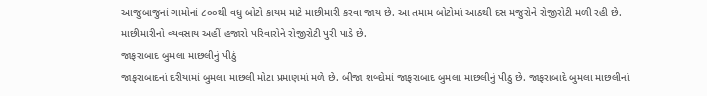આજુબાજુનાં ગામોનાં ૮૦૦થી વધુ બોટો કાયમ માટે માછીમારી કરવા જાય છે. આ તમામ બોટોમાં આઠથી દસ મજુરોને રોજીરોટી મળી રહી છે. માછીમારીનો વ્યવસાય અહીં હજારો પરિવારોને રોજીરોટી પુરી પાડે છે.
જાફરાબાદ બુમલા માછલીનું પીઠું
જાફરાબાદનાં દરીયામાં બુમલા માછલી મોટા પ્રમાણમાં મળે છે. બીજા શબ્દોમાં જાફરાબાદ બુમલા માછલીનું પીઠુ છે. જાફરાબાદે બુમલા માછલીનાં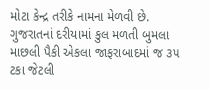મોટા કેન્દ્ર તરીકે નામના મેળવી છે. ગુજરાતનાં દરીયામાં કુલ મળતી બુમલા માછલી પૈકી એકલા જાફરાબાદમાં જ ૩૫ ટકા જેટલી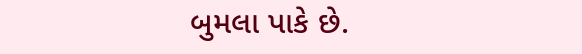બુમલા પાકે છે.